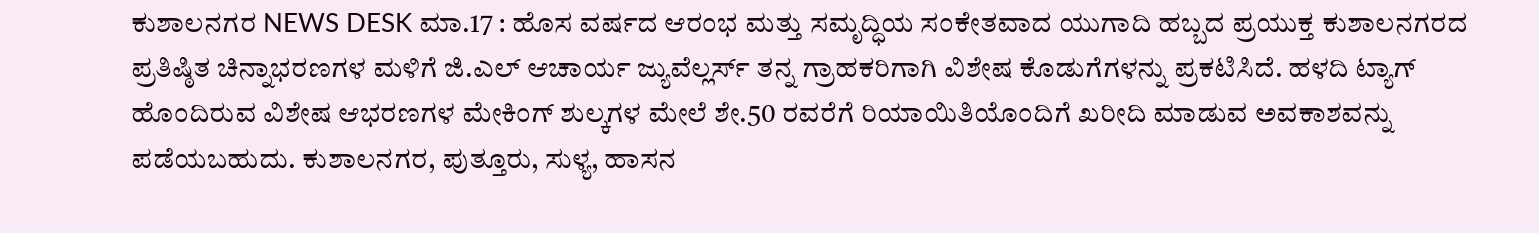ಕುಶಾಲನಗರ NEWS DESK ಮಾ.17 : ಹೊಸ ವರ್ಷದ ಆರಂಭ ಮತ್ತು ಸಮೃದ್ಧಿಯ ಸಂಕೇತವಾದ ಯುಗಾದಿ ಹಬ್ಬದ ಪ್ರಯುಕ್ತ ಕುಶಾಲನಗರದ ಪ್ರತಿಷ್ಠಿತ ಚಿನ್ನಾಭರಣಗಳ ಮಳಿಗೆ ಜಿ.ಎಲ್ ಆಚಾರ್ಯ ಜ್ಯುವೆಲ್ಲರ್ಸ್ ತನ್ನ ಗ್ರಾಹಕರಿಗಾಗಿ ವಿಶೇಷ ಕೊಡುಗೆಗಳನ್ನು ಪ್ರಕಟಿಸಿದೆ. ಹಳದಿ ಟ್ಯಾಗ್ ಹೊಂದಿರುವ ವಿಶೇಷ ಆಭರಣಗಳ ಮೇಕಿಂಗ್ ಶುಲ್ಕಗಳ ಮೇಲೆ ಶೇ.50 ರವರೆಗೆ ರಿಯಾಯಿತಿಯೊಂದಿಗೆ ಖರೀದಿ ಮಾಡುವ ಅವಕಾಶವನ್ನು ಪಡೆಯಬಹುದು. ಕುಶಾಲನಗರ, ಪುತ್ತೂರು, ಸುಳ್ಯ, ಹಾಸನ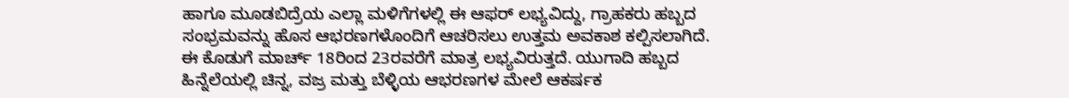ಹಾಗೂ ಮೂಡಬಿದ್ರೆಯ ಎಲ್ಲಾ ಮಳಿಗೆಗಳಲ್ಲಿ ಈ ಆಫರ್ ಲಭ್ಯವಿದ್ದು, ಗ್ರಾಹಕರು ಹಬ್ಬದ ಸಂಭ್ರಮವನ್ನು ಹೊಸ ಆಭರಣಗಳೊಂದಿಗೆ ಆಚರಿಸಲು ಉತ್ತಮ ಅವಕಾಶ ಕಲ್ಪಿಸಲಾಗಿದೆ. ಈ ಕೊಡುಗೆ ಮಾರ್ಚ್ 18ರಿಂದ 23ರವರೆಗೆ ಮಾತ್ರ ಲಭ್ಯವಿರುತ್ತದೆ. ಯುಗಾದಿ ಹಬ್ಬದ ಹಿನ್ನೆಲೆಯಲ್ಲಿ ಚಿನ್ನ, ವಜ್ರ ಮತ್ತು ಬೆಳ್ಳಿಯ ಆಭರಣಗಳ ಮೇಲೆ ಆಕರ್ಷಕ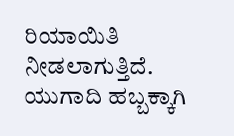ರಿಯಾಯಿತಿ ನೀಡಲಾಗುತ್ತಿದೆ. ಯುಗಾದಿ ಹಬ್ಬಕ್ಕಾಗಿ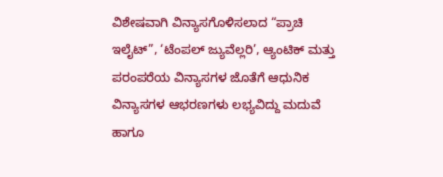ವಿಶೇಷವಾಗಿ ವಿನ್ಯಾಸಗೊಳಿಸಲಾದ “ಪ್ರಾಚಿ ಇಲೈಟ್”, ‘ಟೆಂಪಲ್ ಜ್ಯುವೆಲ್ಲರಿ’, ಆ್ಯಂಟಿಕ್ ಮತ್ತು ಪರಂಪರೆಯ ವಿನ್ಯಾಸಗಳ ಜೊತೆಗೆ ಆಧುನಿಕ ವಿನ್ಯಾಸಗಳ ಆಭರಣಗಳು ಲಭ್ಯವಿದ್ದು ಮದುವೆ ಹಾಗೂ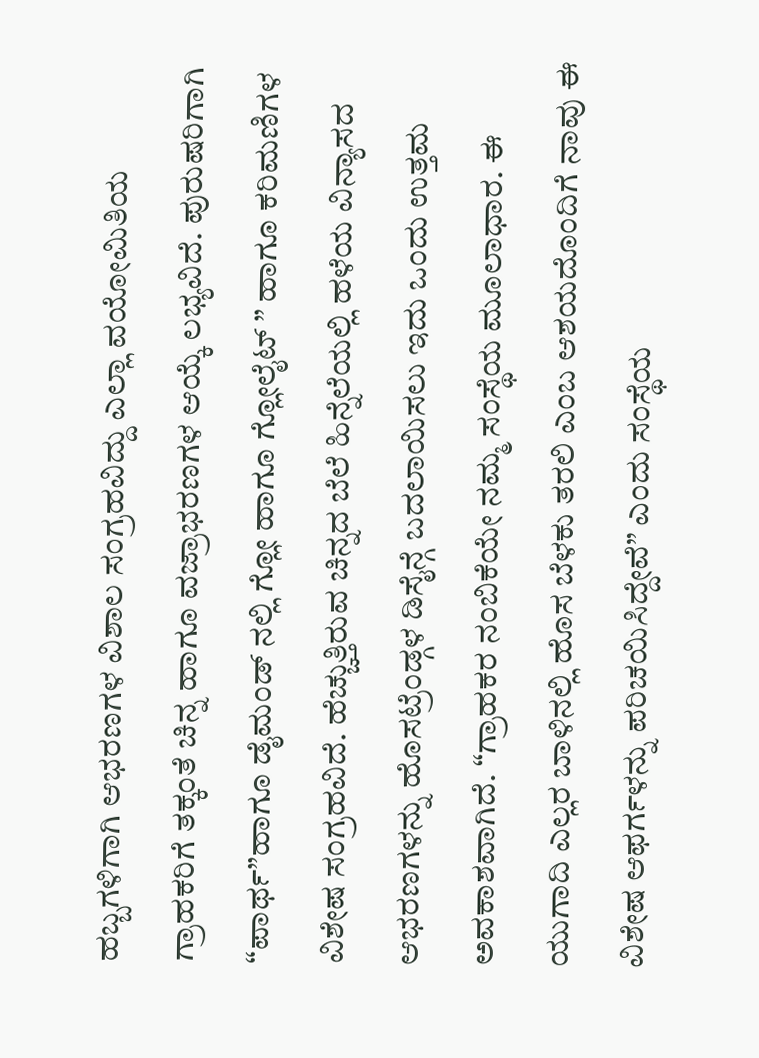ಹಬ್ಬಗಳಿಗಾಗಿ ಆಭರಣಗಳ ವಿಶಾಲ ಸಂಗ್ರಹವಿದ್ದು ಎಲ್ಲಾ ವಯೋಮಿತಿಯ ಗ್ರಾಹಕರಿಗೆ ತಕ್ಕಂತೆ ಚಿನ್ನ ಹಾಗೂ ವಜ್ರಾಭರಣಗಳ ಆಯ್ಕೆ ಲಭ್ಯವಿದೆ. ಪುರುಷರಿಗಾಗಿ “ಪಾರ್ಥ”ಹಾಗೂ ಡೈಮಂಡ್ ನಲ್ಲಿ ಗ್ಲೋ ಹಾಗೂ ಗ್ಲೋಲೈಟ್ ” ಹಾಗೂ ಕರಿಮಣಿಗಳ ವಿಶೇಷ ಸಂಗ್ರಹವಿದೆ. ಹೆಚ್ಚುತ್ತಿರುವ ಚಿನ್ನದ ಬೆಲೆ ಹಿನ್ನೆಲೆಯಲ್ಲಿ ಹಳೆಯ ವಿನ್ಯಾಸದ ಆಭರಣಗಳನ್ನು ಹೊಸಟ್ರೆಂಡ್ಗಳ ಡಿಸೈನ್ಗೆ ಬದಲಾಯಿಸಲು ಇದು ಒಂದು ಉತ್ತಮ ಅವಕಾಶವಾಗಿದೆ. “ಗ್ರಾಹಕರ ನಂಬಿಕೆಯೇ ನಮ್ಮ ಸಂಸ್ಥೆಯ ಮೂಲಾಧಾರ. ಈ ಯುಗಾದಿ ಎಲ್ಲರ ಬಾಳಿನಲ್ಲಿ ಹೊಸ ಬೆಳಕು ತರಲಿ ಎಂಬ ಆಶಯದೊಂದಿಗೆ ನಾವು ಈ ವಿಶೇಷ ಆಫರ್ಗಳನ್ನು ಪರಿಚಯಿಸಿದ್ದೇವೆ” ಎಂದು ಸಂಸ್ಥೆಯ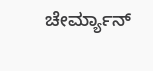ಚೇರ್ಮ್ಯಾನ್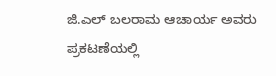ಜಿ.ಎಲ್ ಬಲರಾಮ ಆಚಾರ್ಯ ಅವರು ಪ್ರಕಟಣೆಯಲ್ಲಿ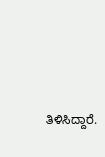ತಿಳಿಸಿದ್ದಾರೆ.